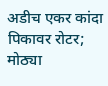अडीच एकर कांदा पिकावर रोटर; मोठ्या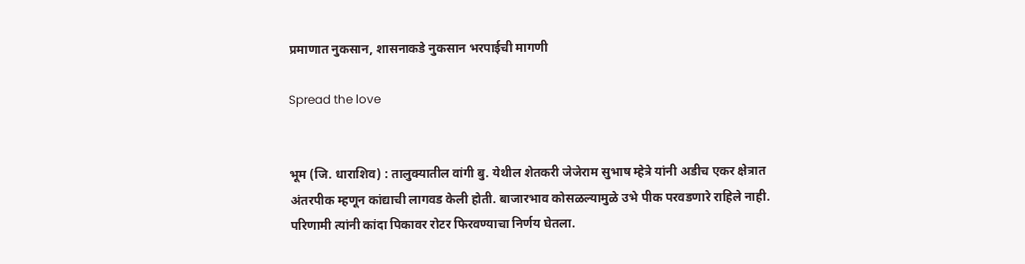प्रमाणात नुकसान, शासनाकडे नुकसान भरपाईची मागणी

Spread the love


भूम (जि. धाराशिव) : तालुक्यातील वांगी बु. येथील शेतकरी जेजेराम सुभाष म्हेत्रे यांनी अडीच एकर क्षेत्रात अंतरपीक म्हणून कांद्याची लागवड केली होती. बाजारभाव कोसळल्यामुळे उभे पीक परवडणारे राहिले नाही. परिणामी त्यांनी कांदा पिकावर रोटर फिरवण्याचा निर्णय घेतला.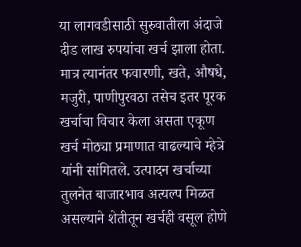या लागवडीसाठी सुरुवातीला अंदाजे दीड लाख रुपयांचा खर्च झाला होता. मात्र त्यानंतर फवारणी, खते, औषधे, मजुरी, पाणीपुरवठा तसेच इतर पूरक खर्चाचा विचार केला असता एकूण खर्च मोठ्या प्रमाणात वाढल्याचे म्हेत्रे यांनी सांगितले. उत्पादन खर्चाच्या तुलनेत बाजारभाव अत्यल्प मिळत असल्याने शेतीतून खर्चही वसूल होणे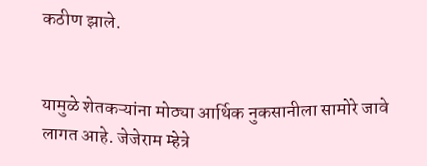कठीण झाले.


यामुळे शेतकऱ्यांना मोठ्या आर्थिक नुकसानीला सामोरे जावे लागत आहे. जेजेराम म्हेत्रे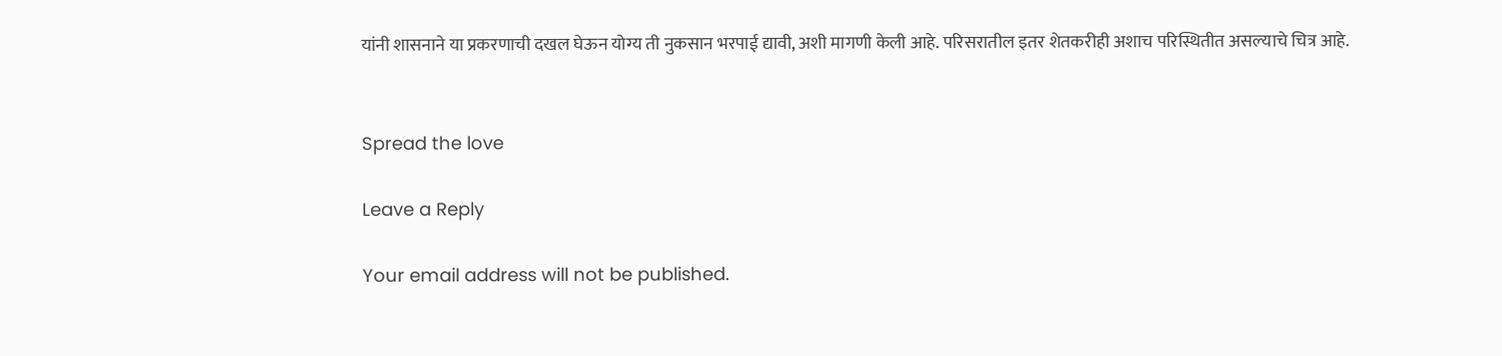यांनी शासनाने या प्रकरणाची दखल घेऊन योग्य ती नुकसान भरपाई द्यावी, अशी मागणी केली आहे. परिसरातील इतर शेतकरीही अशाच परिस्थितीत असल्याचे चित्र आहे.


Spread the love

Leave a Reply

Your email address will not be published.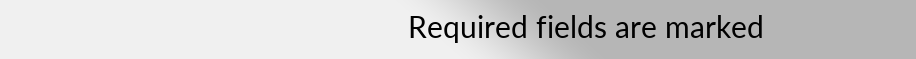Required fields are marked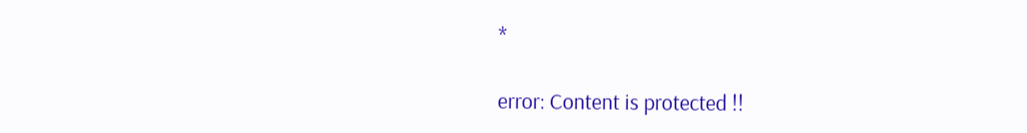*

error: Content is protected !!